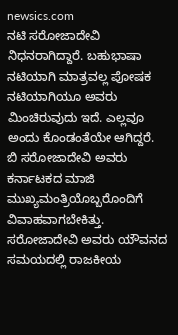newsics.com
ನಟಿ ಸರೋಜಾದೇವಿ ನಿಧನರಾಗಿದ್ದಾರೆ. ಬಹುಭಾಷಾ ನಟಿಯಾಗಿ ಮಾತ್ರವಲ್ಲ ಪೋಷಕ ನಟಿಯಾಗಿಯೂ ಅವರು ಮಿಂಚಿರುವುದು ಇದೆ. ಎಲ್ಲವೂ ಅಂದು ಕೊಂಡಂತೆಯೇ ಆಗಿದ್ದರೆ.
ಬಿ ಸರೋಜಾದೇವಿ ಅವರು ಕರ್ನಾಟಕದ ಮಾಜಿ ಮುಖ್ಯಮಂತ್ರಿಯೊಬ್ಬರೊಂದಿಗೆ ವಿವಾಹವಾಗಬೇಕಿತ್ತು. ಸರೋಜಾದೇವಿ ಅವರು ಯೌವನದ ಸಮಯದಲ್ಲಿ ರಾಜಕೀಯ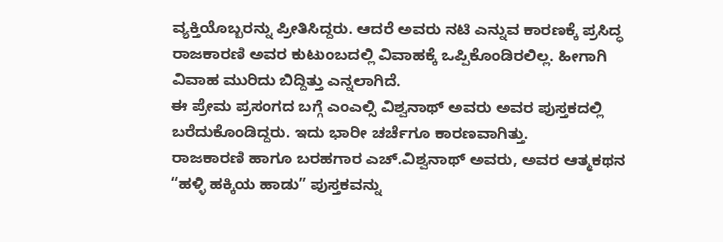ವ್ಯಕ್ತಿಯೊಬ್ಬರನ್ನು ಪ್ರೀತಿಸಿದ್ದರು. ಆದರೆ ಅವರು ನಟಿ ಎನ್ನುವ ಕಾರಣಕ್ಕೆ ಪ್ರಸಿದ್ಧ ರಾಜಕಾರಣಿ ಅವರ ಕುಟುಂಬದಲ್ಲಿ ವಿವಾಹಕ್ಕೆ ಒಪ್ಪಿಕೊಂಡಿರಲಿಲ್ಲ. ಹೀಗಾಗಿ ವಿವಾಹ ಮುರಿದು ಬಿದ್ದಿತ್ತು ಎನ್ನಲಾಗಿದೆ.
ಈ ಪ್ರೇಮ ಪ್ರಸಂಗದ ಬಗ್ಗೆ ಎಂಎಲ್ಸಿ ವಿಶ್ವನಾಥ್ ಅವರು ಅವರ ಪುಸ್ತಕದಲ್ಲಿ ಬರೆದುಕೊಂಡಿದ್ದರು. ಇದು ಭಾರೀ ಚರ್ಚೆಗೂ ಕಾರಣವಾಗಿತ್ತು.
ರಾಜಕಾರಣಿ ಹಾಗೂ ಬರಹಗಾರ ಎಚ್.ವಿಶ್ವನಾಥ್ ಅವರು, ಅವರ ಆತ್ಮಕಥನ “ಹಳ್ಳಿ ಹಕ್ಕಿಯ ಹಾಡು” ಪುಸ್ತಕವನ್ನು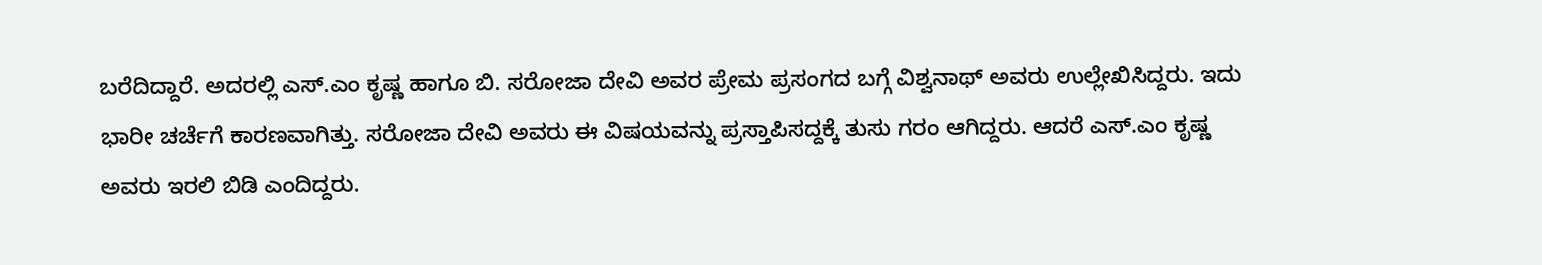ಬರೆದಿದ್ದಾರೆ. ಅದರಲ್ಲಿ ಎಸ್.ಎಂ ಕೃಷ್ಣ ಹಾಗೂ ಬಿ. ಸರೋಜಾ ದೇವಿ ಅವರ ಪ್ರೇಮ ಪ್ರಸಂಗದ ಬಗ್ಗೆ ವಿಶ್ವನಾಥ್ ಅವರು ಉಲ್ಲೇಖಿಸಿದ್ದರು. ಇದು ಭಾರೀ ಚರ್ಚೆಗೆ ಕಾರಣವಾಗಿತ್ತು. ಸರೋಜಾ ದೇವಿ ಅವರು ಈ ವಿಷಯವನ್ನು ಪ್ರಸ್ತಾಪಿಸದ್ದಕ್ಕೆ ತುಸು ಗರಂ ಆಗಿದ್ದರು. ಆದರೆ ಎಸ್.ಎಂ ಕೃಷ್ಣ ಅವರು ಇರಲಿ ಬಿಡಿ ಎಂದಿದ್ದರು.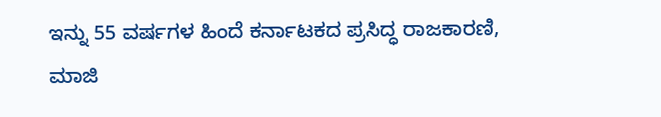ಇನ್ನು 55 ವರ್ಷಗಳ ಹಿಂದೆ ಕರ್ನಾಟಕದ ಪ್ರಸಿದ್ಧ ರಾಜಕಾರಣಿ, ಮಾಜಿ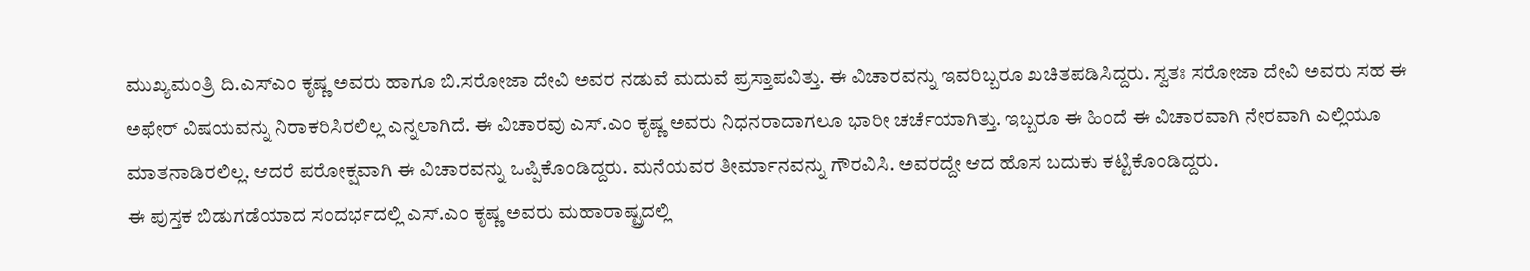ಮುಖ್ಯಮಂತ್ರಿ ದಿ.ಎಸ್ಎಂ ಕೃಷ್ಣ ಅವರು ಹಾಗೂ ಬಿ.ಸರೋಜಾ ದೇವಿ ಅವರ ನಡುವೆ ಮದುವೆ ಪ್ರಸ್ತಾಪವಿತ್ತು. ಈ ವಿಚಾರವನ್ನು ಇವರಿಬ್ಬರೂ ಖಚಿತಪಡಿಸಿದ್ದರು. ಸ್ವತಃ ಸರೋಜಾ ದೇವಿ ಅವರು ಸಹ ಈ ಅಫೇರ್ ವಿಷಯವನ್ನು ನಿರಾಕರಿಸಿರಲಿಲ್ಲ ಎನ್ನಲಾಗಿದೆ. ಈ ವಿಚಾರವು ಎಸ್.ಎಂ ಕೃಷ್ಣ ಅವರು ನಿಧನರಾದಾಗಲೂ ಭಾರೀ ಚರ್ಚೆಯಾಗಿತ್ತು. ಇಬ್ಬರೂ ಈ ಹಿಂದೆ ಈ ವಿಚಾರವಾಗಿ ನೇರವಾಗಿ ಎಲ್ಲಿಯೂ ಮಾತನಾಡಿರಲಿಲ್ಲ. ಆದರೆ ಪರೋಕ್ಷವಾಗಿ ಈ ವಿಚಾರವನ್ನು ಒಪ್ಪಿಕೊಂಡಿದ್ದರು. ಮನೆಯವರ ತೀರ್ಮಾನವನ್ನು ಗೌರವಿಸಿ. ಅವರದ್ದೇ ಆದ ಹೊಸ ಬದುಕು ಕಟ್ಟಿಕೊಂಡಿದ್ದರು.
ಈ ಪುಸ್ತಕ ಬಿಡುಗಡೆಯಾದ ಸಂದರ್ಭದಲ್ಲಿ ಎಸ್.ಎಂ ಕೃಷ್ಣ ಅವರು ಮಹಾರಾಷ್ಟ್ರದಲ್ಲಿ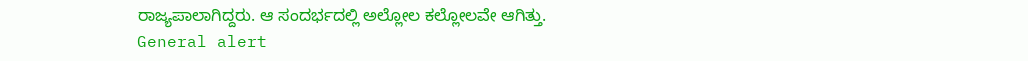ರಾಜ್ಯಪಾಲಾಗಿದ್ದರು. ಆ ಸಂದರ್ಭದಲ್ಲಿ ಅಲ್ಲೋಲ ಕಲ್ಲೋಲವೇ ಆಗಿತ್ತು.
General alert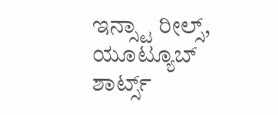ಇನ್ಸ್ಟಾ ರೀಲ್ಸ್, ಯೂಟ್ಯೂಬ್ ಶಾರ್ಟ್ಸ್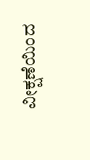ವೀಕ್ಷಣೆಯಿಂದ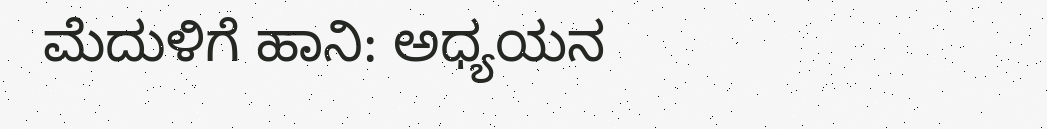ಮೆದುಳಿಗೆ ಹಾನಿ: ಅಧ್ಯಯನ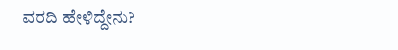ವರದಿ ಹೇಳಿದ್ದೇನು?